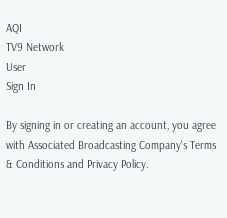AQI
TV9 Network
User
Sign In

By signing in or creating an account, you agree with Associated Broadcasting Company's Terms & Conditions and Privacy Policy.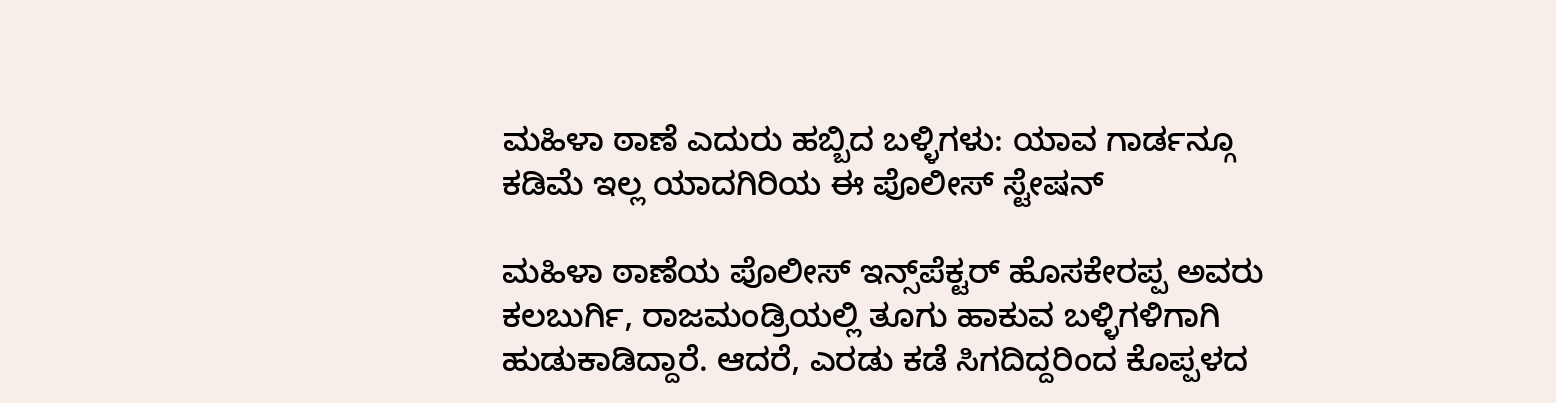ಮಹಿಳಾ ಠಾಣೆ ಎದುರು ಹಬ್ಬಿದ ಬಳ್ಳಿಗಳು: ಯಾವ ಗಾರ್ಡನ್ಗೂ ಕಡಿಮೆ ಇಲ್ಲ ಯಾದಗಿರಿಯ ಈ ಪೊಲೀಸ್ ಸ್ಟೇಷನ್

ಮಹಿಳಾ ಠಾಣೆಯ ಪೊಲೀಸ್‌ ಇನ್ಸ್‌ಪೆಕ್ಟರ್ ಹೊಸಕೇರಪ್ಪ ಅವರು ಕಲಬುರ್ಗಿ, ರಾಜಮಂಡ್ರಿಯಲ್ಲಿ ತೂಗು ಹಾಕುವ ಬಳ್ಳಿಗಳಿಗಾಗಿ ಹುಡುಕಾಡಿದ್ದಾರೆ. ಆದರೆ, ಎರಡು ಕಡೆ ಸಿಗದಿದ್ದರಿಂದ ಕೊಪ್ಪಳದ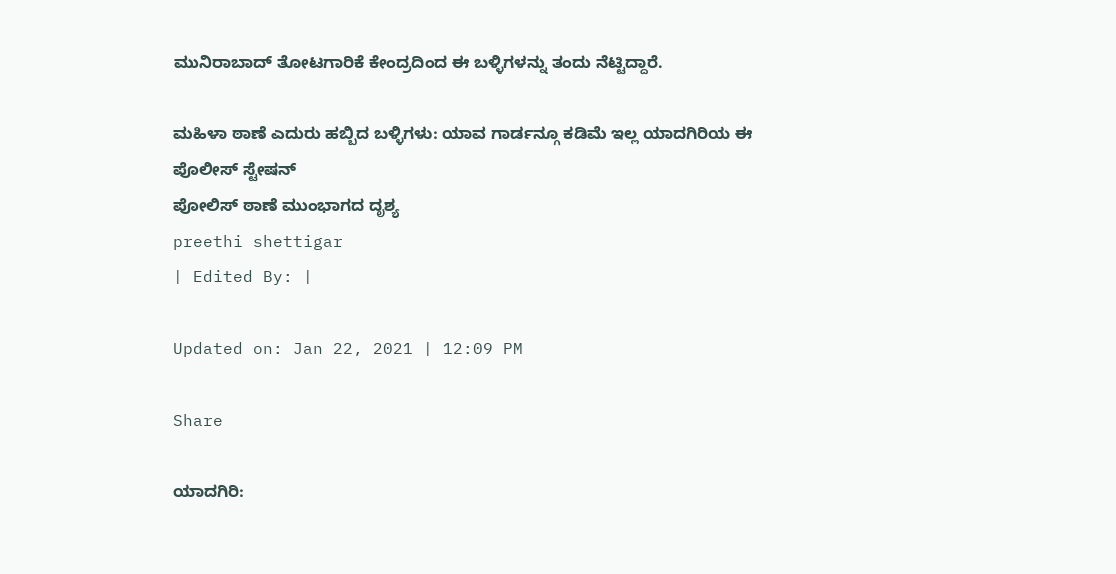ಮುನಿರಾಬಾದ್‌ ತೋಟಗಾರಿಕೆ ಕೇಂದ್ರದಿಂದ ಈ ಬಳ್ಳಿಗಳನ್ನು ತಂದು ನೆಟ್ಟಿದ್ದಾರೆ.

ಮಹಿಳಾ ಠಾಣೆ ಎದುರು ಹಬ್ಬಿದ ಬಳ್ಳಿಗಳು: ಯಾವ ಗಾರ್ಡನ್ಗೂ ಕಡಿಮೆ ಇಲ್ಲ ಯಾದಗಿರಿಯ ಈ ಪೊಲೀಸ್ ಸ್ಟೇಷನ್
ಪೋಲಿಸ್ ಠಾಣೆ ಮುಂಭಾಗದ ದೃಶ್ಯ
preethi shettigar
| Edited By: |

Updated on: Jan 22, 2021 | 12:09 PM

Share

ಯಾದಗಿರಿ: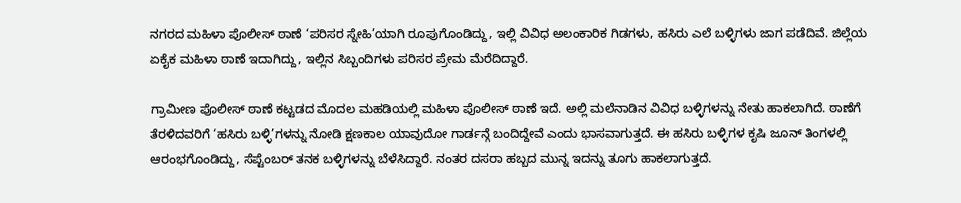ನಗರದ ಮಹಿಳಾ ಪೊಲೀಸ್‌ ಠಾಣೆ ‘ಪರಿಸರ ಸ್ನೇಹಿ’ಯಾಗಿ ರೂಪುಗೊಂಡಿದ್ದು, ಇಲ್ಲಿ ವಿವಿಧ ಅಲಂಕಾರಿಕ ಗಿಡಗಳು, ಹಸಿರು ಎಲೆ ಬಳ್ಳಿಗಳು ಜಾಗ ಪಡೆದಿವೆ. ಜಿಲ್ಲೆಯ ಏಕೈಕ ಮಹಿಳಾ ಠಾಣೆ ಇದಾಗಿದ್ದು, ಇಲ್ಲಿನ ಸಿಬ್ಬಂದಿಗಳು ಪರಿಸರ ಪ್ರೇಮ ಮೆರೆದಿದ್ದಾರೆ.

ಗ್ರಾಮೀಣ ಪೊಲೀಸ್‌ ಠಾಣೆ ಕಟ್ಟಡದ ಮೊದಲ ಮಹಡಿಯಲ್ಲಿ ಮಹಿಳಾ ಪೊಲೀಸ್ ಠಾಣೆ ಇದೆ. ಅಲ್ಲಿ ಮಲೆನಾಡಿನ ವಿವಿಧ ಬಳ್ಳಿಗಳನ್ನು ನೇತು ಹಾಕಲಾಗಿದೆ. ಠಾಣೆಗೆ ತೆರಳಿದವರಿಗೆ ‘ಹಸಿರು ಬಳ್ಳಿ’ಗಳನ್ನು ನೋಡಿ ಕ್ಷಣಕಾಲ ಯಾವುದೋ ಗಾರ್ಡನ್ಗೆ ಬಂದಿದ್ದೇವೆ ಎಂದು ಭಾಸವಾಗುತ್ತದೆ. ಈ ಹಸಿರು ಬಳ್ಳಿಗಳ ಕೃಷಿ ಜೂನ್‌ ತಿಂಗಳಲ್ಲಿ ಆರಂಭಗೊಂಡಿದ್ದು, ಸೆಪ್ಟೆಂಬರ್‌ ತನಕ ಬಳ್ಳಿಗಳನ್ನು ಬೆಳೆಸಿದ್ದಾರೆ. ನಂತರ ದಸರಾ ಹಬ್ಬದ ಮುನ್ನ ಇದನ್ನು ತೂಗು ಹಾಕಲಾಗುತ್ತದೆ.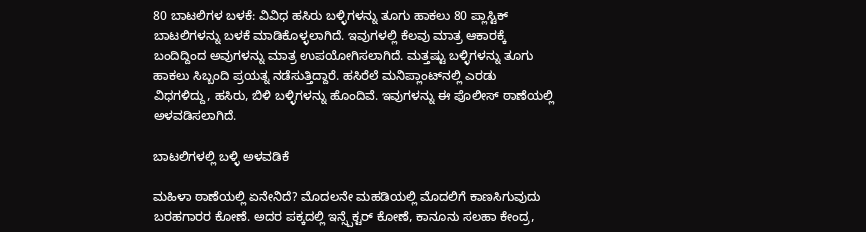80 ಬಾಟಲಿಗಳ ಬಳಕೆ: ವಿವಿಧ ಹಸಿರು ಬಳ್ಳಿಗಳನ್ನು ತೂಗು ಹಾಕಲು 80 ಪ್ಲಾಸ್ಟಿಕ್‌ ಬಾಟಲಿಗಳನ್ನು ಬಳಕೆ ಮಾಡಿಕೊಳ್ಳಲಾಗಿದೆ. ಇವುಗಳಲ್ಲಿ ಕೆಲವು ಮಾತ್ರ ಆಕಾರಕ್ಕೆ ಬಂದಿದ್ದಿಂದ ಅವುಗಳನ್ನು ಮಾತ್ರ ಉಪಯೋಗಿಸಲಾಗಿದೆ. ಮತ್ತಷ್ಟು ಬಳ್ಳಿಗಳನ್ನು ತೂಗು ಹಾಕಲು ಸಿಬ್ಬಂದಿ ಪ್ರಯತ್ನ ನಡೆಸುತ್ತಿದ್ದಾರೆ. ಹಸಿರೆಲೆ ಮನಿಪ್ಲಾಂಟ್‌ನಲ್ಲಿ ಎರಡು ವಿಧಗಳಿದ್ದು, ಹಸಿರು, ಬಿಳಿ ಬಳ್ಳಿಗಳನ್ನು ಹೊಂದಿವೆ. ಇವುಗಳನ್ನು ಈ ಪೊಲೀಸ್ ಠಾಣೆಯಲ್ಲಿ ಅಳವಡಿಸಲಾಗಿದೆ.

ಬಾಟಲಿಗಳಲ್ಲಿ ಬಳ್ಳಿ ಅಳವಡಿಕೆ

ಮಹಿಳಾ ಠಾಣೆಯಲ್ಲಿ ಏನೇನಿದೆ? ಮೊದಲನೇ ಮಹಡಿಯಲ್ಲಿ ಮೊದಲಿಗೆ ಕಾಣಸಿಗುವುದು ಬರಹಗಾರರ ಕೋಣೆ. ಅದರ ಪಕ್ಕದಲ್ಲಿ ಇನ್ಸ್ಪೆಕ್ಟರ್ ಕೋಣೆ, ಕಾನೂನು ಸಲಹಾ ಕೇಂದ್ರ,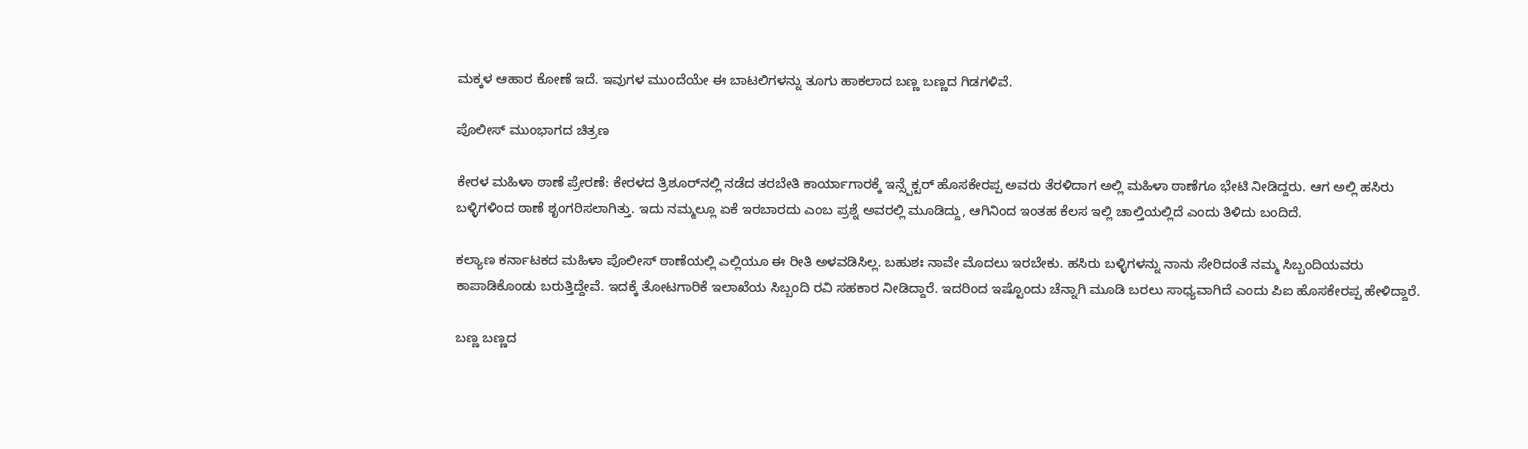ಮಕ್ಕಳ ಆಹಾರ ಕೋಣೆ ಇದೆ. ಇವುಗಳ ಮುಂದೆಯೇ ಈ ಬಾಟಲಿಗಳನ್ನು ತೂಗು ಹಾಕಲಾದ ಬಣ್ಣ ಬಣ್ಣದ ಗಿಡಗಳಿವೆ.

ಪೊಲೀಸ್ ಮುಂಭಾಗದ ಚಿತ್ರಣ

ಕೇರಳ ಮಹಿಳಾ ಠಾಣೆ ಪ್ರೇರಣೆ: ಕೇರಳದ ತ್ರಿಶೂರ್‌ನಲ್ಲಿ ನಡೆದ ತರಬೇತಿ ಕಾರ್ಯಾಗಾರಕ್ಕೆ ಇನ್ಸ್ಪೆಕ್ಟರ್ ಹೊಸಕೇರಪ್ಪ ಅವರು ತೆರಳಿದಾಗ ಅಲ್ಲಿ ಮಹಿಳಾ ಠಾಣೆಗೂ ಭೇಟಿ ನೀಡಿದ್ದರು. ಆಗ ಅಲ್ಲಿ ಹಸಿರು ಬಳ್ಳಿಗಳಿಂದ ಠಾಣೆ ಶೃಂಗರಿಸಲಾಗಿತ್ತು. ಇದು ನಮ್ಮಲ್ಲೂ ಏಕೆ ಇರಬಾರದು ಎಂಬ ಪ್ರಶ್ನೆ ಅವರಲ್ಲಿ ಮೂಡಿದ್ದು, ಆಗಿನಿಂದ ಇಂತಹ ಕೆಲಸ ಇಲ್ಲಿ ಚಾಲ್ತಿಯಲ್ಲಿದೆ ಎಂದು ತಿಳಿದು ಬಂದಿದೆ.

ಕಲ್ಯಾಣ ಕರ್ನಾಟಕದ ಮಹಿಳಾ ಪೊಲೀಸ್‌ ಠಾಣೆಯಲ್ಲಿ ಎಲ್ಲಿಯೂ ಈ ರೀತಿ ಅಳವಡಿಸಿಲ್ಲ. ಬಹುಶಃ ನಾವೇ ಮೊದಲು ಇರಬೇಕು. ಹಸಿರು ಬಳ್ಳಿಗಳನ್ನು ನಾನು ಸೇರಿದಂತೆ ನಮ್ಮ ಸಿಬ್ಬಂದಿಯವರು ಕಾಪಾಡಿಕೊಂಡು ಬರುತ್ತಿದ್ದೇವೆ. ಇದಕ್ಕೆ ತೋಟಗಾರಿಕೆ ಇಲಾಖೆಯ ಸಿಬ್ಬಂದಿ ರವಿ ಸಹಕಾರ ನೀಡಿದ್ದಾರೆ. ಇದರಿಂದ ಇಷ್ಟೊಂದು ಚೆನ್ನಾಗಿ ಮೂಡಿ ಬರಲು ಸಾಧ್ಯವಾಗಿದೆ ಎಂದು ಪಿಐ ಹೊಸಕೇರಪ್ಪ ಹೇಳಿದ್ದಾರೆ.

ಬಣ್ಣ ಬಣ್ಣದ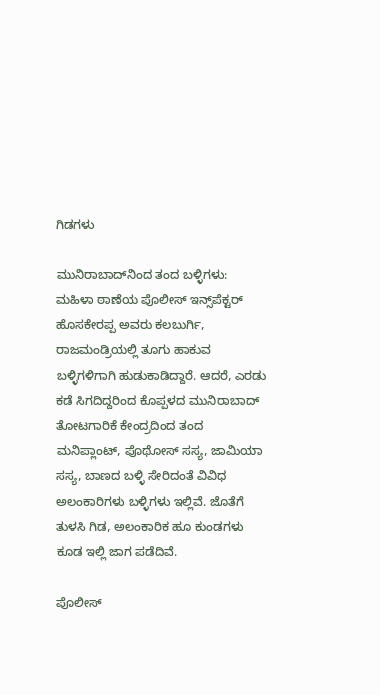ಗಿಡಗಳು

ಮುನಿರಾಬಾದ್‌ನಿಂದ ತಂದ ಬಳ್ಳಿಗಳು: ಮಹಿಳಾ ಠಾಣೆಯ ಪೊಲೀಸ್‌ ಇನ್ಸ್‌ಪೆಕ್ಟರ್ ಹೊಸಕೇರಪ್ಪ ಅವರು ಕಲಬುರ್ಗಿ, ರಾಜಮಂಡ್ರಿಯಲ್ಲಿ ತೂಗು ಹಾಕುವ ಬಳ್ಳಿಗಳಿಗಾಗಿ ಹುಡುಕಾಡಿದ್ದಾರೆ. ಆದರೆ, ಎರಡು ಕಡೆ ಸಿಗದಿದ್ದರಿಂದ ಕೊಪ್ಪಳದ ಮುನಿರಾಬಾದ್‌ ತೋಟಗಾರಿಕೆ ಕೇಂದ್ರದಿಂದ ತಂದ ಮನಿಪ್ಲಾಂಟ್‌, ಪೊಥೋಸ್ ಸಸ್ಯ, ಜಾಮಿಯಾ ಸಸ್ಯ, ಬಾಣದ ಬಳ್ಳಿ ಸೇರಿದಂತೆ ವಿವಿಧ ಅಲಂಕಾರಿಗಳು ಬಳ್ಳಿಗಳು ಇಲ್ಲಿವೆ. ಜೊತೆಗೆ ತುಳಸಿ ಗಿಡ, ಅಲಂಕಾರಿಕ ಹೂ ಕುಂಡಗಳು ಕೂಡ ಇಲ್ಲಿ ಜಾಗ ಪಡೆದಿವೆ.

ಪೊಲೀಸ್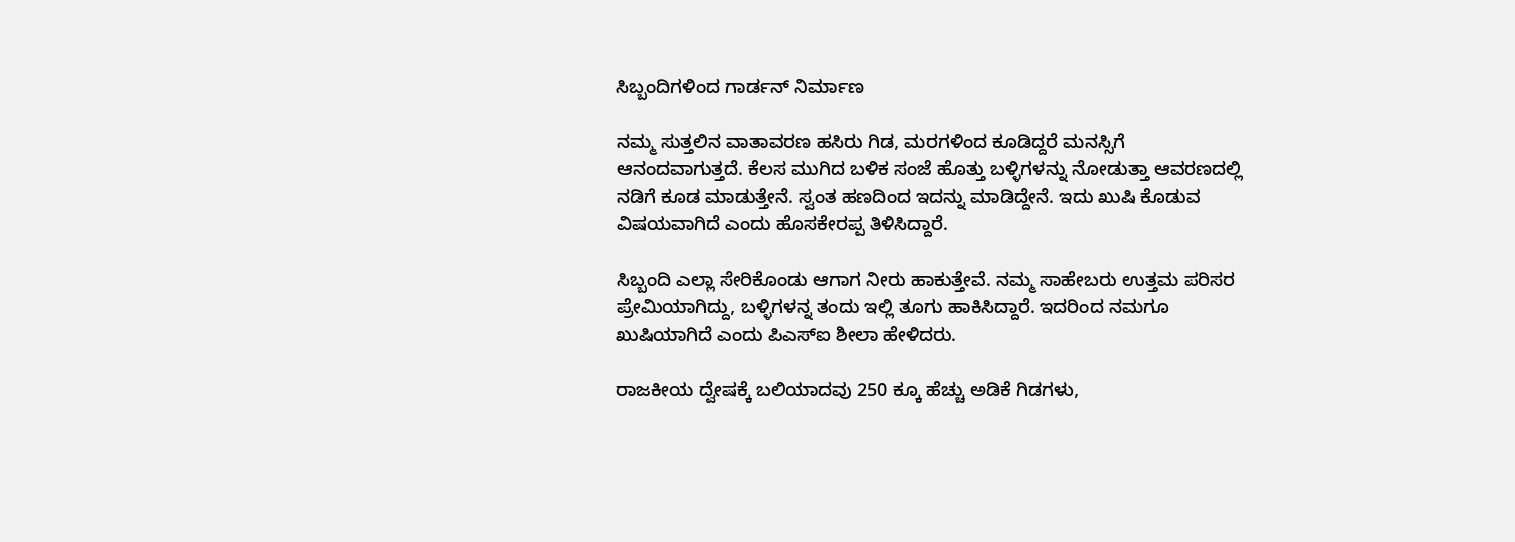ಸಿಬ್ಬಂದಿಗಳಿಂದ ಗಾರ್ಡನ್ ನಿರ್ಮಾಣ

ನಮ್ಮ ಸುತ್ತಲಿನ ವಾತಾವರಣ ಹಸಿರು ಗಿಡ, ಮರಗಳಿಂದ ಕೂಡಿದ್ದರೆ ಮನಸ್ಸಿಗೆ ಆನಂದವಾಗುತ್ತದೆ. ಕೆಲಸ ಮುಗಿದ ಬಳಿಕ ಸಂಜೆ ಹೊತ್ತು ಬಳ್ಳಿಗಳನ್ನು ನೋಡುತ್ತಾ ಆವರಣದಲ್ಲಿ ನಡಿಗೆ ಕೂಡ ಮಾಡುತ್ತೇನೆ. ಸ್ವಂತ ಹಣದಿಂದ ಇದನ್ನು ಮಾಡಿದ್ದೇನೆ. ಇದು ಖುಷಿ ಕೊಡುವ ವಿಷಯವಾಗಿದೆ ಎಂದು ಹೊಸಕೇರಪ್ಪ ತಿಳಿಸಿದ್ದಾರೆ.

ಸಿಬ್ಬಂದಿ ಎಲ್ಲಾ ಸೇರಿಕೊಂಡು ಆಗಾಗ ನೀರು ಹಾಕುತ್ತೇವೆ. ನಮ್ಮ ಸಾಹೇಬರು ಉತ್ತಮ ಪರಿಸರ ಪ್ರೇಮಿಯಾಗಿದ್ದು, ಬಳ್ಳಿಗಳನ್ನ ತಂದು ಇಲ್ಲಿ ತೂಗು ಹಾಕಿಸಿದ್ದಾರೆ. ಇದರಿಂದ ನಮಗೂ ಖುಷಿಯಾಗಿದೆ ಎಂದು ಪಿಎಸ್‌ಐ ಶೀಲಾ ಹೇಳಿದರು.

ರಾಜಕೀಯ ದ್ವೇಷಕ್ಕೆ ಬಲಿಯಾದವು 250 ಕ್ಕೂ ಹೆಚ್ಚು ಅಡಿಕೆ ಗಿಡಗಳು,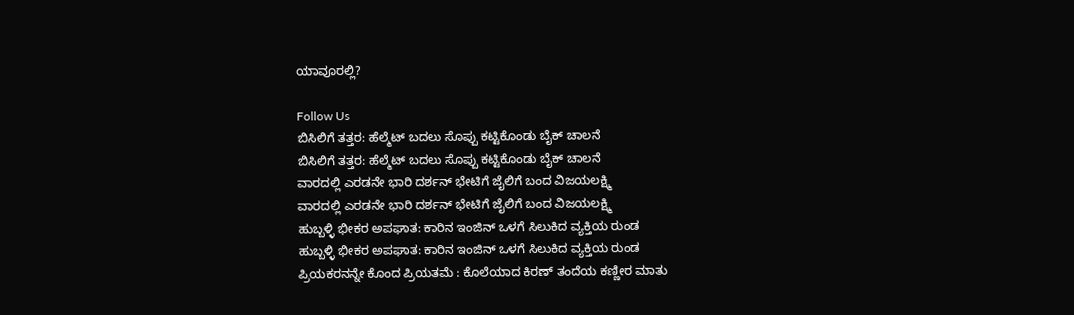ಯಾವೂರಲ್ಲಿ?

Follow Us
ಬಿಸಿಲಿಗೆ ತತ್ತರ: ಹೆಲ್ಮೆಟ್ ಬದಲು ಸೊಪ್ಪು ಕಟ್ಟಿಕೊಂಡು ಬೈಕ್ ಚಾಲನೆ
ಬಿಸಿಲಿಗೆ ತತ್ತರ: ಹೆಲ್ಮೆಟ್ ಬದಲು ಸೊಪ್ಪು ಕಟ್ಟಿಕೊಂಡು ಬೈಕ್ ಚಾಲನೆ
ವಾರದಲ್ಲಿ ಎರಡನೇ ಭಾರಿ ದರ್ಶನ್ ಭೇಟಿಗೆ ಜೈಲಿಗೆ ಬಂದ ವಿಜಯಲಕ್ಷ್ಮಿ
ವಾರದಲ್ಲಿ ಎರಡನೇ ಭಾರಿ ದರ್ಶನ್ ಭೇಟಿಗೆ ಜೈಲಿಗೆ ಬಂದ ವಿಜಯಲಕ್ಷ್ಮಿ
ಹುಬ್ಬಳ್ಳಿ ಭೀಕರ ಅಪಘಾತ: ಕಾರಿನ ಇಂಜಿನ್ ಒಳಗೆ ಸಿಲುಕಿದ ವ್ಯಕ್ತಿಯ ರುಂಡ
ಹುಬ್ಬಳ್ಳಿ ಭೀಕರ ಅಪಘಾತ: ಕಾರಿನ ಇಂಜಿನ್ ಒಳಗೆ ಸಿಲುಕಿದ ವ್ಯಕ್ತಿಯ ರುಂಡ
ಪ್ರಿಯಕರನನ್ನೇ ಕೊಂದ ಪ್ರಿಯತಮೆ : ಕೊಲೆಯಾದ ಕಿರಣ್ ತಂದೆಯ ಕಣ್ಣೀರ ಮಾತು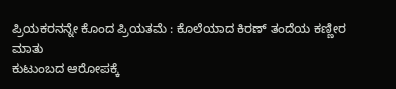ಪ್ರಿಯಕರನನ್ನೇ ಕೊಂದ ಪ್ರಿಯತಮೆ : ಕೊಲೆಯಾದ ಕಿರಣ್ ತಂದೆಯ ಕಣ್ಣೀರ ಮಾತು
ಕುಟುಂಬದ ಆರೋಪಕ್ಕೆ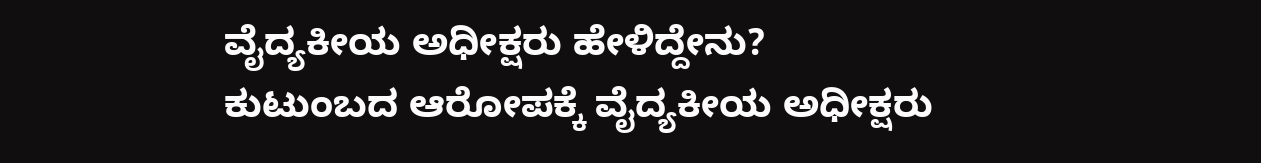ವೈದ್ಯಕೀಯ ಅಧೀಕ್ಷರು ಹೇಳಿದ್ದೇನು?
ಕುಟುಂಬದ ಆರೋಪಕ್ಕೆ ವೈದ್ಯಕೀಯ ಅಧೀಕ್ಷರು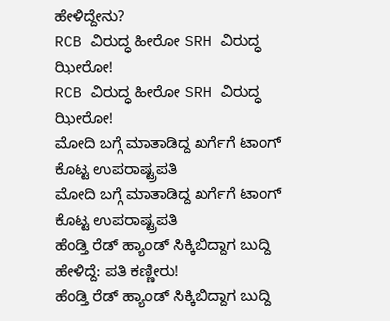ಹೇಳಿದ್ದೇನು?
RCB ವಿರುದ್ಧ ಹೀರೋ SRH ವಿರುದ್ಧ ಝೀರೋ!
RCB ವಿರುದ್ಧ ಹೀರೋ SRH ವಿರುದ್ಧ ಝೀರೋ!
ಮೋದಿ ಬಗ್ಗೆ ಮಾತಾಡಿದ್ದ ಖರ್ಗೆಗೆ ಟಾಂಗ್ ಕೊಟ್ಟ ಉಪರಾಷ್ಟ್ರಪತಿ
ಮೋದಿ ಬಗ್ಗೆ ಮಾತಾಡಿದ್ದ ಖರ್ಗೆಗೆ ಟಾಂಗ್ ಕೊಟ್ಟ ಉಪರಾಷ್ಟ್ರಪತಿ
ಹೆಂಡ್ತಿ ರೆಡ್ ಹ್ಯಾಂಡ್ ಸಿಕ್ಕಿಬಿದ್ದಾಗ ಬುದ್ದಿ ಹೇಳಿದ್ದೆ: ಪತಿ ಕಣ್ಣೀರು!
ಹೆಂಡ್ತಿ ರೆಡ್ ಹ್ಯಾಂಡ್ ಸಿಕ್ಕಿಬಿದ್ದಾಗ ಬುದ್ದಿ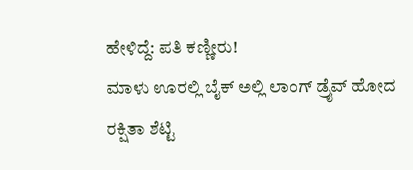ಹೇಳಿದ್ದೆ: ಪತಿ ಕಣ್ಣೀರು!
ಮಾಳು ಊರಲ್ಲಿ ಬೈಕ್ ಅಲ್ಲಿ ಲಾಂಗ್ ಡ್ರೈವ್ ಹೋದ ರಕ್ಷಿತಾ ಶೆಟ್ಟಿ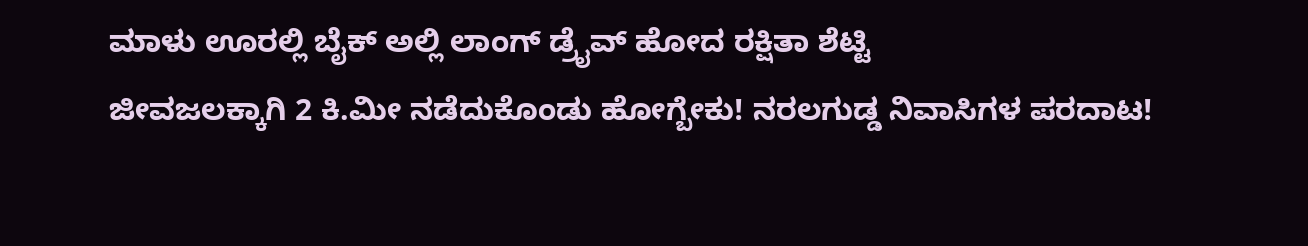ಮಾಳು ಊರಲ್ಲಿ ಬೈಕ್ ಅಲ್ಲಿ ಲಾಂಗ್ ಡ್ರೈವ್ ಹೋದ ರಕ್ಷಿತಾ ಶೆಟ್ಟಿ
ಜೀವಜಲಕ್ಕಾಗಿ 2 ಕಿ.ಮೀ ನಡೆದುಕೊಂಡು ಹೋಗ್ಬೇಕು! ನರಲಗುಡ್ಡ ನಿವಾಸಿಗಳ ಪರದಾಟ!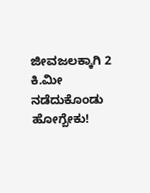ಜೀವಜಲಕ್ಕಾಗಿ 2 ಕಿ.ಮೀ ನಡೆದುಕೊಂಡು ಹೋಗ್ಬೇಕು!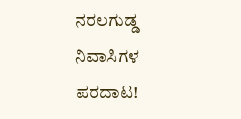ನರಲಗುಡ್ಡ ನಿವಾಸಿಗಳ ಪರದಾಟ!